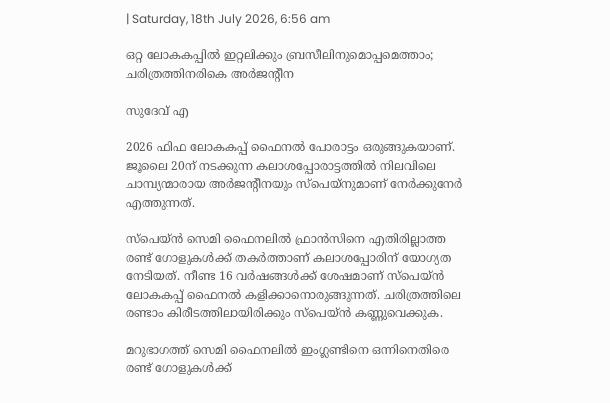| Saturday, 18th July 2026, 6:56 am

ഒറ്റ ലോകകപ്പിൽ ഇറ്റലിക്കും ബ്രസീലിനുമൊപ്പമെത്താം; ചരിത്രത്തിനരികെ അർജന്റീന

സുദേവ് എ

2026 ഫിഫ ലോകകപ്പ് ഫൈനല്‍ പോരാട്ടം ഒരുങ്ങുകയാണ്. ജൂലൈ 20ന് നടക്കുന്ന കലാശപ്പോരാട്ടത്തില്‍ നിലവിലെ ചാമ്പ്യന്മാരായ അര്‍ജന്റീനയും സ്‌പെയ്‌നുമാണ് നേര്‍ക്കുനേര്‍ എത്തുന്നത്.

സ്‌പെയ്ന്‍ സെമി ഫൈനലില്‍ ഫ്രാന്‍സിനെ എതിരില്ലാത്ത രണ്ട് ഗോളുകള്‍ക്ക് തകര്‍ത്താണ് കലാശപ്പോരിന് യോഗ്യത നേടിയത്. നീണ്ട 16 വര്‍ഷങ്ങള്‍ക്ക് ശേഷമാണ് സ്‌പെയ്ന്‍ ലോകകപ്പ് ഫൈനല്‍ കളിക്കാനൊരുങ്ങുന്നത്. ചരിത്രത്തിലെ രണ്ടാം കിരീടത്തിലായിരിക്കും സ്‌പെയ്ന്‍ കണ്ണുവെക്കുക.

മറുഭാഗത്ത് സെമി ഫൈനലില്‍ ഇംഗ്ലണ്ടിനെ ഒന്നിനെതിരെ രണ്ട് ഗോളുകള്‍ക്ക്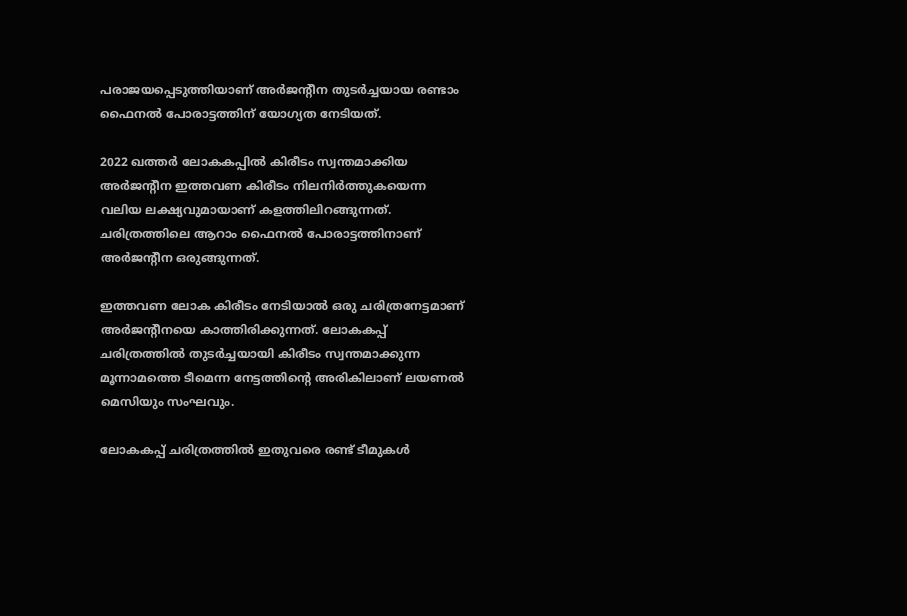പരാജയപ്പെടുത്തിയാണ് അര്‍ജന്റീന തുടര്‍ച്ചയായ രണ്ടാം ഫൈനല്‍ പോരാട്ടത്തിന് യോഗ്യത നേടിയത്.

2022 ഖത്തര്‍ ലോകകപ്പില്‍ കിരീടം സ്വന്തമാക്കിയ അര്‍ജന്റീന ഇത്തവണ കിരീടം നിലനിര്‍ത്തുകയെന്ന വലിയ ലക്ഷ്യവുമായാണ് കളത്തിലിറങ്ങുന്നത്. ചരിത്രത്തിലെ ആറാം ഫൈനല്‍ പോരാട്ടത്തിനാണ് അര്‍ജന്റീന ഒരുങ്ങുന്നത്.

ഇത്തവണ ലോക കിരീടം നേടിയാല്‍ ഒരു ചരിത്രനേട്ടമാണ് അര്‍ജന്റീനയെ കാത്തിരിക്കുന്നത്. ലോകകപ്പ് ചരിത്രത്തില്‍ തുടര്‍ച്ചയായി കിരീടം സ്വന്തമാക്കുന്ന മൂന്നാമത്തെ ടീമെന്ന നേട്ടത്തിന്റെ അരികിലാണ് ലയണല്‍ മെസിയും സംഘവും.

ലോകകപ്പ് ചരിത്രത്തില്‍ ഇതുവരെ രണ്ട് ടീമുകള്‍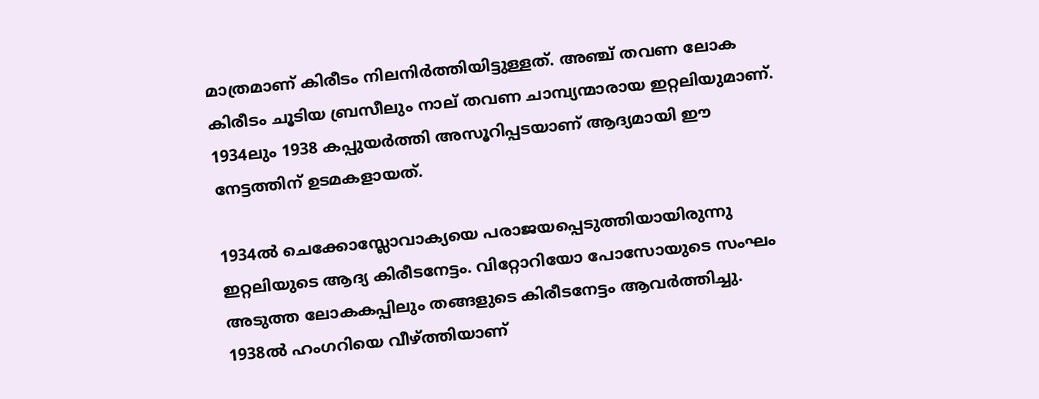മാത്രമാണ് കിരീടം നിലനിര്‍ത്തിയിട്ടുള്ളത്. അഞ്ച് തവണ ലോക കിരീടം ചൂടിയ ബ്രസീലും നാല് തവണ ചാമ്പ്യന്മാരായ ഇറ്റലിയുമാണ്. 1934ലും 1938 കപ്പുയര്‍ത്തി അസൂറിപ്പടയാണ് ആദ്യമായി ഈ നേട്ടത്തിന് ഉടമകളായത്.

1934ല്‍ ചെക്കോസ്ലോവാക്യയെ പരാജയപ്പെടുത്തിയായിരുന്നു ഇറ്റലിയുടെ ആദ്യ കിരീടനേട്ടം. വിറ്റോറിയോ പോസോയുടെ സംഘം അടുത്ത ലോകകപ്പിലും തങ്ങളുടെ കിരീടനേട്ടം ആവര്‍ത്തിച്ചു. 1938ല്‍ ഹംഗറിയെ വീഴ്ത്തിയാണ്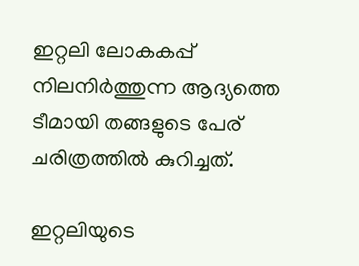ഇറ്റലി ലോകകപ്പ് നിലനിര്‍ത്തുന്ന ആദ്യത്തെ ടീമായി തങ്ങളുടെ പേര് ചരിത്രത്തില്‍ കുറിച്ചത്.

ഇറ്റലിയുടെ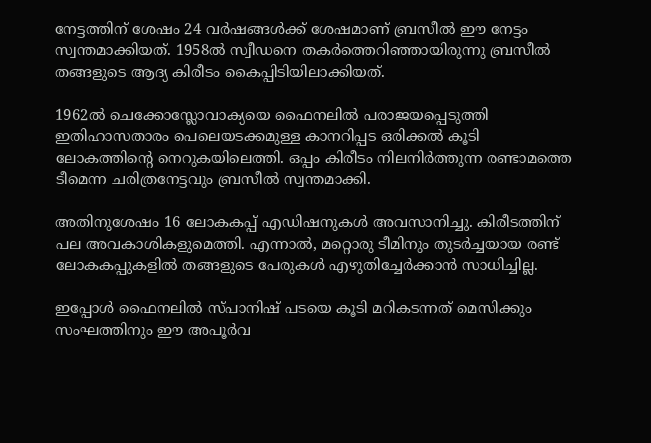നേട്ടത്തിന് ശേഷം 24 വര്‍ഷങ്ങള്‍ക്ക് ശേഷമാണ് ബ്രസീല്‍ ഈ നേട്ടം സ്വന്തമാക്കിയത്. 1958ല്‍ സ്വീഡനെ തകര്‍ത്തെറിഞ്ഞായിരുന്നു ബ്രസീല്‍ തങ്ങളുടെ ആദ്യ കിരീടം കൈപ്പിടിയിലാക്കിയത്.

1962ല്‍ ചെക്കോസ്ലോവാക്യയെ ഫൈനലില്‍ പരാജയപ്പെടുത്തി ഇതിഹാസതാരം പെലെയടക്കമുള്ള കാനറിപ്പട ഒരിക്കല്‍ കൂടി ലോകത്തിന്റെ നെറുകയിലെത്തി. ഒപ്പം കിരീടം നിലനിര്‍ത്തുന്ന രണ്ടാമത്തെ ടീമെന്ന ചരിത്രനേട്ടവും ബ്രസീല്‍ സ്വന്തമാക്കി.

അതിനുശേഷം 16 ലോകകപ്പ് എഡിഷനുകള്‍ അവസാനിച്ചു. കിരീടത്തിന് പല അവകാശികളുമെത്തി. എന്നാല്‍, മറ്റൊരു ടീമിനും തുടര്‍ച്ചയായ രണ്ട് ലോകകപ്പുകളില്‍ തങ്ങളുടെ പേരുകള്‍ എഴുതിച്ചേര്‍ക്കാന്‍ സാധിച്ചില്ല.

ഇപ്പോള്‍ ഫൈനലില്‍ സ്പാനിഷ് പടയെ കൂടി മറികടന്നത് മെസിക്കും സംഘത്തിനും ഈ അപൂര്‍വ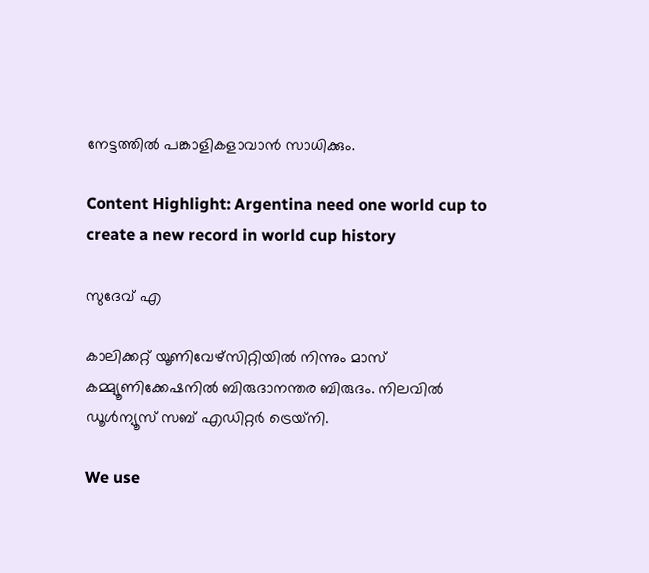നേട്ടത്തില്‍ പങ്കാളികളാവാന്‍ സാധിക്കും.

Content Highlight: Argentina need one world cup to create a new record in world cup history

സുദേവ് എ

കാലിക്കറ്റ് യൂണിവേഴ്‌സിറ്റിയില്‍ നിന്നും മാസ് കമ്മ്യൂണിക്കേഷനില്‍ ബിരുദാനന്തര ബിരുദം. നിലവില്‍ ഡൂള്‍ന്യൂസ് സബ് എഡിറ്റര്‍ ട്രെയ്‌നി.

We use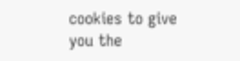cookies to give you the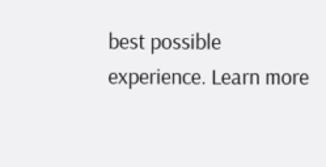best possible experience. Learn more